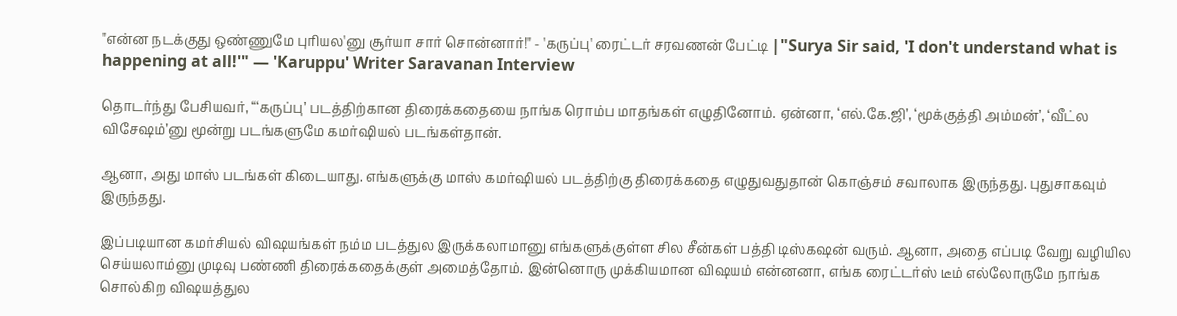"என்ன நடக்குது ஒண்ணுமே புரியல'னு சூர்யா சார் சொன்னார்!" - 'கருப்பு' ரைட்டர் சரவணன் பேட்டி |"Surya Sir said, 'I don't understand what is happening at all!'" — 'Karuppu' Writer Saravanan Interview

தொடர்ந்து பேசியவர், “‘கருப்பு’ படத்திற்கான திரைக்கதையை நாங்க ரொம்ப மாதங்கள் எழுதினோம். ஏன்னா, ‘எல்.கே.ஜி’, ‘மூக்குத்தி அம்மன்’, ‘வீட்ல விசேஷம்’னு மூன்று படங்களுமே கமர்ஷியல் படங்கள்தான்.

ஆனா, அது மாஸ் படங்கள் கிடையாது. எங்களுக்கு மாஸ் கமர்ஷியல் படத்திற்கு திரைக்கதை எழுதுவதுதான் கொஞ்சம் சவாலாக இருந்தது. புதுசாகவும் இருந்தது.

இப்படியான கமர்சியல் விஷயங்கள் நம்ம படத்துல இருக்கலாமானு எங்களுக்குள்ள சில சீன்கள் பத்தி டிஸ்கஷன் வரும். ஆனா, அதை எப்படி வேறு வழியில செய்யலாம்னு முடிவு பண்ணி திரைக்கதைக்குள் அமைத்தோம். இன்னொரு முக்கியமான விஷயம் என்னனா, எங்க ரைட்டர்ஸ் டீம் எல்லோருமே நாங்க சொல்கிற விஷயத்துல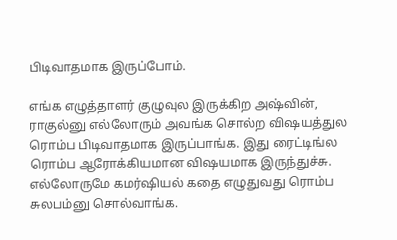பிடிவாதமாக இருப்போம்.

எங்க எழுத்தாளர் குழுவுல இருக்கிற அஷ்வின், ராகுல்னு எல்லோரும் அவங்க சொல்ற விஷயத்துல ரொம்ப பிடிவாதமாக இருப்பாங்க. இது ரைட்டிங்ல ரொம்ப ஆரோக்கியமான விஷயமாக இருந்துச்சு. எல்லோருமே கமர்ஷியல் கதை எழுதுவது ரொம்ப சுலபம்னு சொல்வாங்க.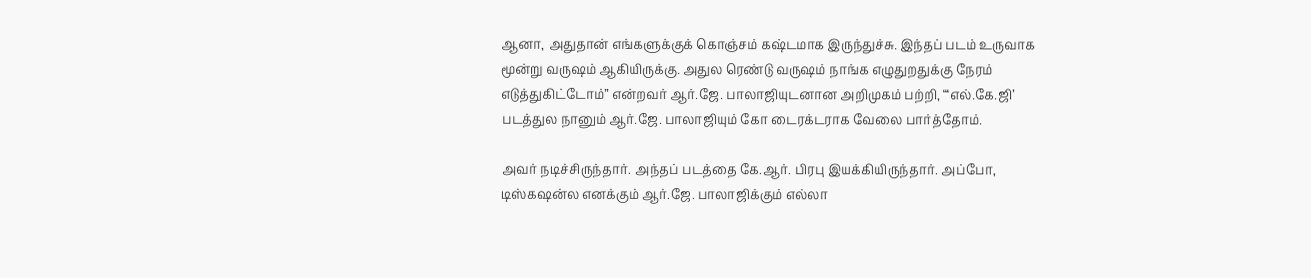ஆனா, அதுதான் எங்களுக்குக் கொஞ்சம் கஷ்டமாக இருந்துச்சு. இந்தப் படம் உருவாக மூன்று வருஷம் ஆகியிருக்கு. அதுல ரெண்டு வருஷம் நாங்க எழுதுறதுக்கு நேரம் எடுத்துகிட்டோம்” என்றவர் ஆர்.ஜே. பாலாஜியுடனான அறிமுகம் பற்றி, “‘எல்.கே.ஜி’ படத்துல நானும் ஆர்.ஜே. பாலாஜியும் கோ டைரக்டராக வேலை பார்த்தோம்.

அவர் நடிச்சிருந்தார். அந்தப் படத்தை கே.ஆர். பிரபு இயக்கியிருந்தார். அப்போ, டிஸ்கஷன்ல எனக்கும் ஆர்.ஜே. பாலாஜிக்கும் எல்லா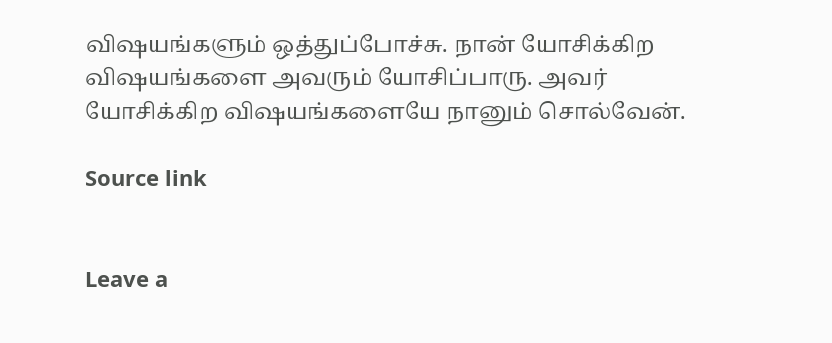விஷயங்களும் ஒத்துப்போச்சு. நான் யோசிக்கிற விஷயங்களை அவரும் யோசிப்பாரு. அவர் யோசிக்கிற விஷயங்களையே நானும் சொல்வேன்.

Source link


Leave a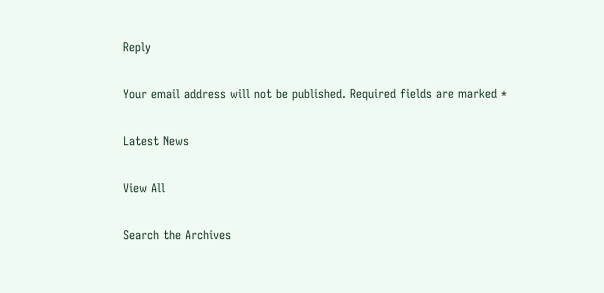Reply

Your email address will not be published. Required fields are marked *

Latest News

View All

Search the Archives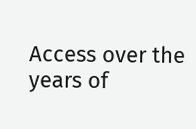Access over the years of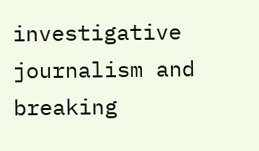investigative journalism and breaking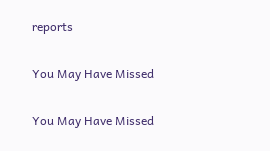reports

You May Have Missed

You May Have Missed